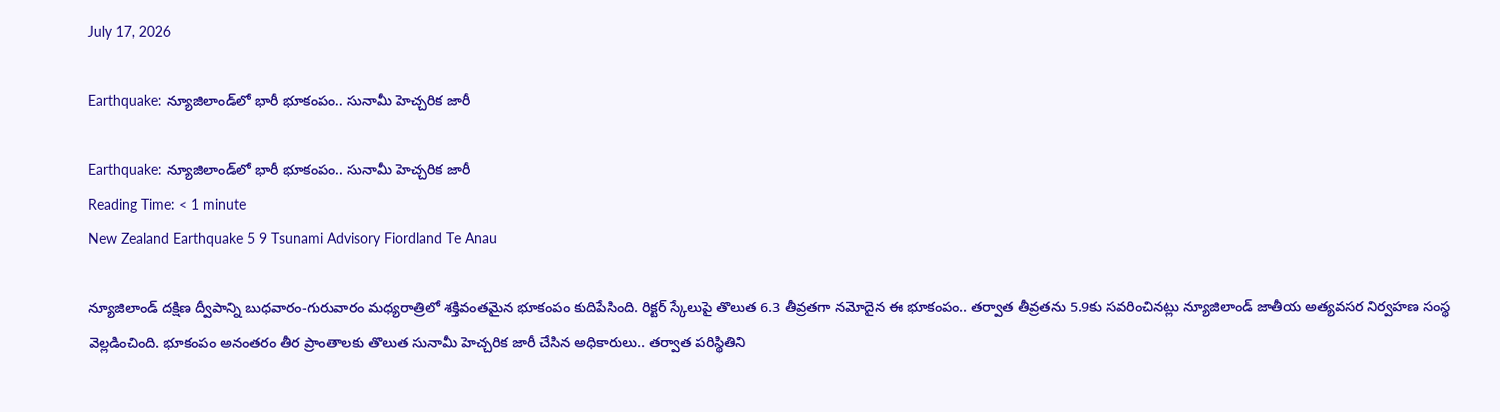July 17, 2026

Earthquake: న్యూజిలాండ్‌లో భారీ భూకంపం.. సునామీ హెచ్చరిక జారీ

Earthquake: న్యూజిలాండ్‌లో భారీ భూకంపం.. సునామీ హెచ్చరిక జారీ
Reading Time: < 1 minute
New Zealand Earthquake 5 9 Tsunami Advisory Fiordland Te Anau

న్యూజిలాండ్ దక్షిణ ద్వీపాన్ని బుధవారం-గురువారం మధ్యరాత్రిలో శక్తివంతమైన భూకంపం కుదిపేసింది. రిక్టర్ స్కేలుపై తొలుత 6.3 తీవ్రతగా నమోదైన ఈ భూకంపం.. తర్వాత తీవ్రతను 5.9కు సవరించినట్లు న్యూజిలాండ్ జాతీయ అత్యవసర నిర్వహణ సంస్థ వెల్లడించింది. భూకంపం అనంతరం తీర ప్రాంతాలకు తొలుత సునామీ హెచ్చరిక జారీ చేసిన అధికారులు.. తర్వాత పరిస్థితిని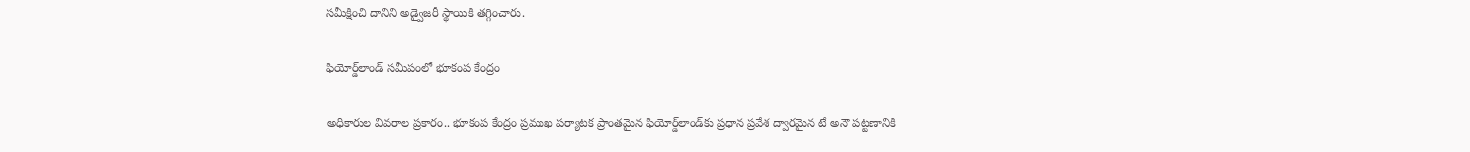సమీక్షించి దానిని అడ్వైజరీ స్థాయికి తగ్గించారు.

ఫియోర్డ్‌లాండ్ సమీపంలో భూకంప కేంద్రం

అధికారుల వివరాల ప్రకారం.. భూకంప కేంద్రం ప్రముఖ పర్యాటక ప్రాంతమైన ఫియోర్డ్‌లాండ్‌కు ప్రధాన ప్రవేశ ద్వారమైన టే అనౌ పట్టణానికి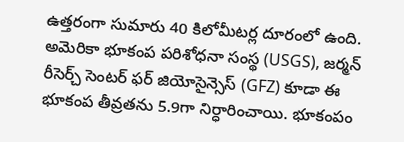ఉత్తరంగా సుమారు 40 కిలోమీటర్ల దూరంలో ఉంది. అమెరికా భూకంప పరిశోధనా సంస్థ (USGS), జర్మన్ రీసెర్చ్ సెంటర్ ఫర్ జియోసైన్సెస్ (GFZ) కూడా ఈ భూకంప తీవ్రతను 5.9గా నిర్ధారించాయి. భూకంపం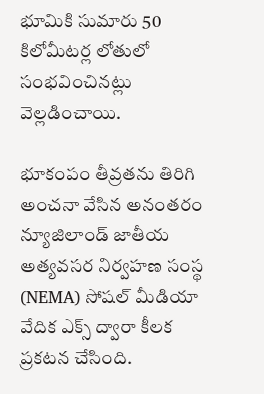భూమికి సుమారు 50 కిలోమీటర్ల లోతులో సంభవించినట్లు వెల్లడించాయి.

భూకంపం తీవ్రతను తిరిగి అంచనా వేసిన అనంతరం న్యూజిలాండ్ జాతీయ అత్యవసర నిర్వహణ సంస్థ (NEMA) సోషల్ మీడియా వేదిక ఎక్స్ ద్వారా కీలక ప్రకటన చేసింది.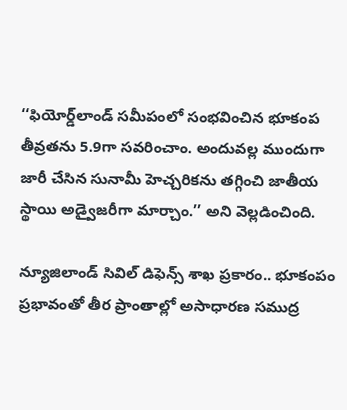‘‘ఫియోర్డ్‌లాండ్ సమీపంలో సంభవించిన భూకంప తీవ్రతను 5.9గా సవరించాం. అందువల్ల ముందుగా జారీ చేసిన సునామీ హెచ్చరికను తగ్గించి జాతీయ స్థాయి అడ్వైజరీగా మార్చాం.’’ అని వెల్లడించింది.

న్యూజిలాండ్ సివిల్ డిఫెన్స్ శాఖ ప్రకారం.. భూకంపం ప్రభావంతో తీర ప్రాంతాల్లో అసాధారణ సముద్ర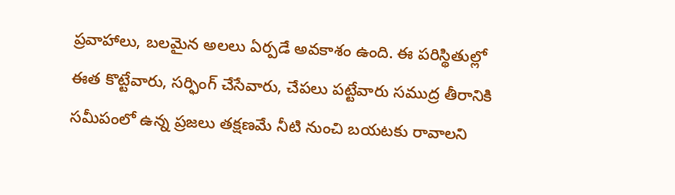ప్రవాహాలు, బలమైన అలలు ఏర్పడే అవకాశం ఉంది. ఈ పరిస్థితుల్లో ఈత కొట్టేవారు, సర్ఫింగ్ చేసేవారు, చేపలు పట్టేవారు సముద్ర తీరానికి సమీపంలో ఉన్న ప్రజలు తక్షణమే నీటి నుంచి బయటకు రావాలని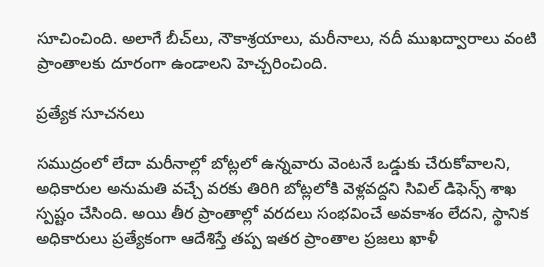సూచించింది. అలాగే బీచ్‌లు, నౌకాశ్రయాలు, మరీనాలు, నదీ ముఖద్వారాలు వంటి ప్రాంతాలకు దూరంగా ఉండాలని హెచ్చరించింది.

ప్రత్యేక సూచనలు

సముద్రంలో లేదా మరీనాల్లో బోట్లలో ఉన్నవారు వెంటనే ఒడ్డుకు చేరుకోవాలని, అధికారుల అనుమతి వచ్చే వరకు తిరిగి బోట్లలోకి వెళ్లవద్దని సివిల్ డిఫెన్స్ శాఖ స్పష్టం చేసింది. అయి తీర ప్రాంతాల్లో వరదలు సంభవించే అవకాశం లేదని, స్థానిక అధికారులు ప్రత్యేకంగా ఆదేశిస్తే తప్ప ఇతర ప్రాంతాల ప్రజలు ఖాళీ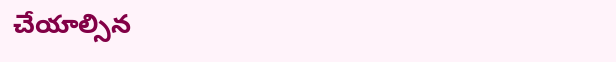చేయాల్సిన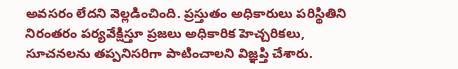అవసరం లేదని వెల్లడించింది. ప్రస్తుతం అధికారులు పరిస్థితిని నిరంతరం పర్యవేక్షిస్తూ ప్రజలు అధికారిక హెచ్చరికలు, సూచనలను తప్పనిసరిగా పాటించాలని విజ్ఞప్తి చేశారు.